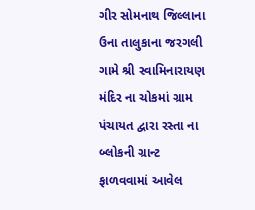ગીર સોમનાથ જિલ્લાના ઉના તાલુકાના જરગલી ગામે શ્રી સ્વામિનારાયણ મંદિર ના ચોકમાં ગ્રામ પંચાયત દ્વારા રસ્તા ના બ્લોકની ગ્રાન્ટ ફાળવવામાં આવેલ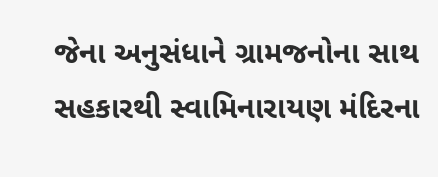જેના અનુસંધાને ગ્રામજનોના સાથ સહકારથી સ્વામિનારાયણ મંદિરના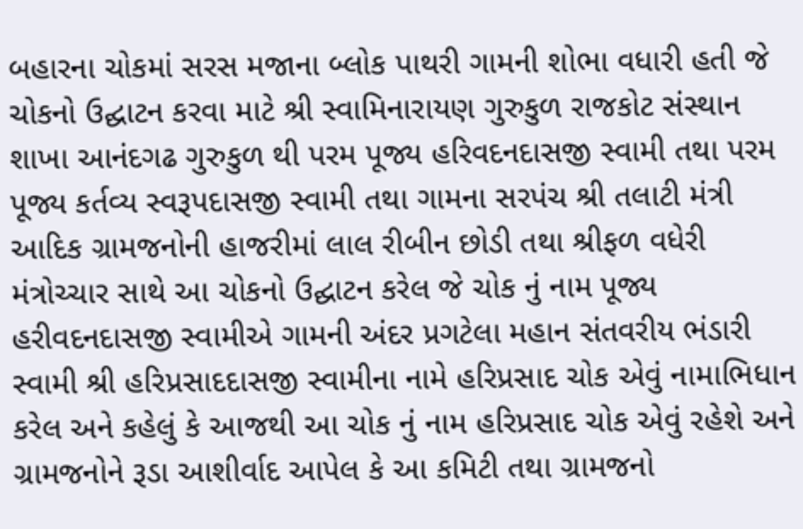બહારના ચોકમાં સરસ મજાના બ્લોક પાથરી ગામની શોભા વધારી હતી જે ચોકનો ઉદ્ઘાટન કરવા માટે શ્રી સ્વામિનારાયણ ગુરુકુળ રાજકોટ સંસ્થાન શાખા આનંદગઢ ગુરુકુળ થી પરમ પૂજ્ય હરિવદનદાસજી સ્વામી તથા પરમ પૂજ્ય કર્તવ્ય સ્વરૂપદાસજી સ્વામી તથા ગામના સરપંચ શ્રી તલાટી મંત્રી આદિક ગ્રામજનોની હાજરીમાં લાલ રીબીન છોડી તથા શ્રીફળ વધેરી મંત્રોચ્ચાર સાથે આ ચોકનો ઉદ્ઘાટન કરેલ જે ચોક નું નામ પૂજ્ય હરીવદનદાસજી સ્વામીએ ગામની અંદર પ્રગટેલા મહાન સંતવરીય ભંડારી સ્વામી શ્રી હરિપ્રસાદદાસજી સ્વામીના નામે હરિપ્રસાદ ચોક એવું નામાભિધાન કરેલ અને કહેલું કે આજથી આ ચોક નું નામ હરિપ્રસાદ ચોક એવું રહેશે અને ગ્રામજનોને રૂડા આશીર્વાદ આપેલ કે આ કમિટી તથા ગ્રામજનો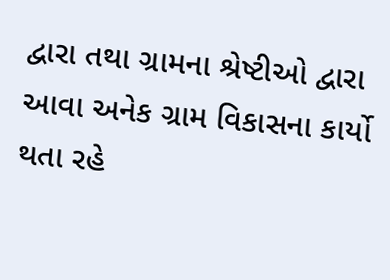દ્વારા તથા ગ્રામના શ્રેષ્ટીઓ દ્વારા આવા અનેક ગ્રામ વિકાસના કાર્યો થતા રહે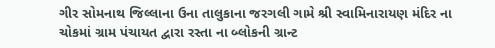ગીર સોમનાથ જિલ્લાના ઉના તાલુકાના જરગલી ગામે શ્રી સ્વામિનારાયણ મંદિર ના ચોકમાં ગ્રામ પંચાયત દ્વારા રસ્તા ના બ્લોકની ગ્રાન્ટ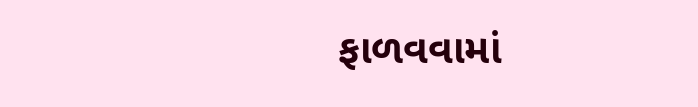ફાળવવામાં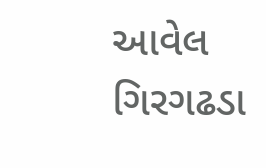આવેલ
ગિરગઢડા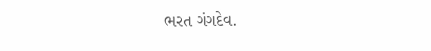ભરત ગંગદેવ.